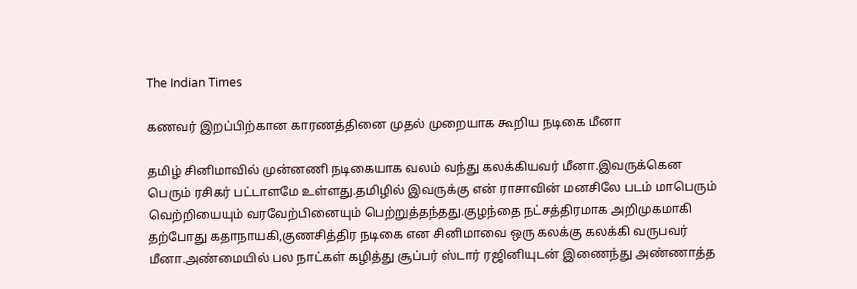The Indian Times

கணவர் இறப்பிற்கான காரணத்தினை முதல் முறையாக கூறிய நடிகை மீனா

தமிழ் சினிமாவில் முன்னணி நடிகையாக வலம் வந்து கலக்கியவர் மீனா.இவருக்கென பெரும் ரசிகர் பட்டாளமே உள்ளது.தமிழில் இவருக்கு என் ராசாவின் மனசிலே படம் மாபெரும் வெற்றியையும் வரவேற்பினையும் பெற்றுத்தந்தது.குழந்தை நட்சத்திரமாக அறிமுகமாகி தற்போது கதாநாயகி,குணசித்திர நடிகை என சினிமாவை ஒரு கலக்கு கலக்கி வருபவர் மீனா.அண்மையில் பல நாட்கள் கழித்து சூப்பர் ஸ்டார் ரஜினியுடன் இணைந்து அண்ணாத்த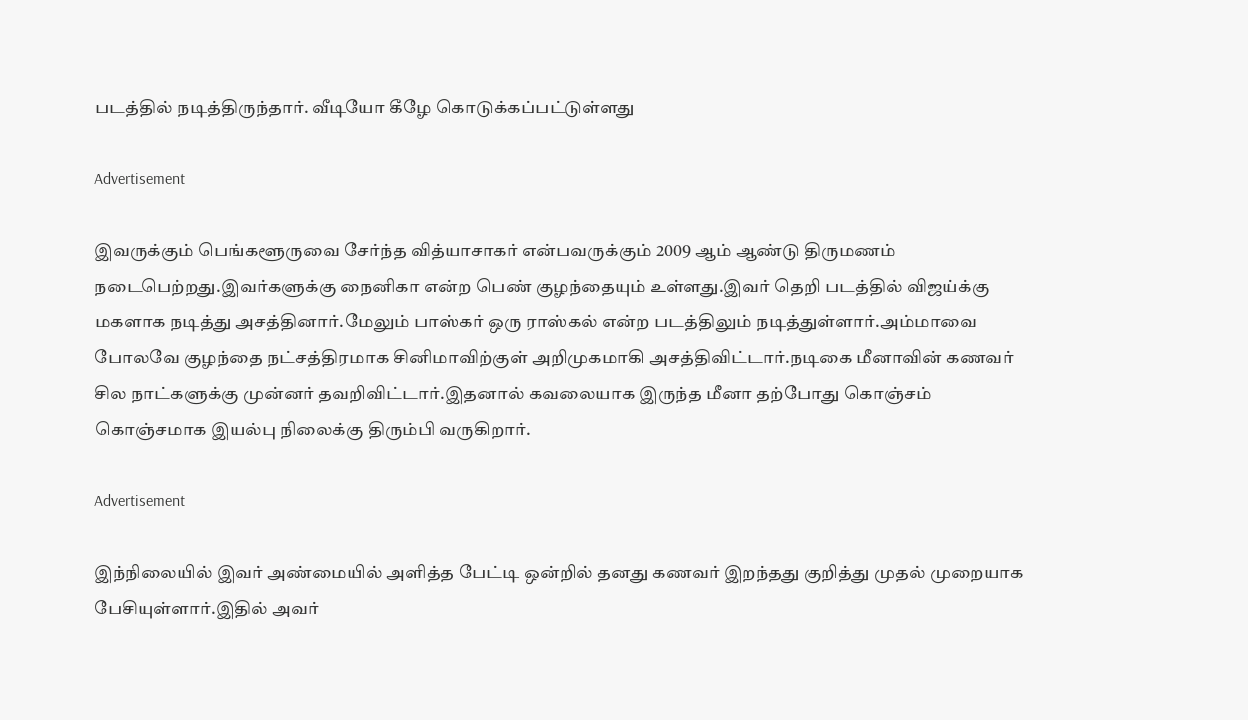படத்தில் நடித்திருந்தார். வீடியோ கீழே கொடுக்கப்பட்டுள்ளது

Advertisement

இவருக்கும் பெங்களூருவை சேர்ந்த வித்யாசாகர் என்பவருக்கும் 2009 ஆம் ஆண்டு திருமணம் நடைபெற்றது.இவர்களுக்கு நைனிகா என்ற பெண் குழந்தையும் உள்ளது.இவர் தெறி படத்தில் விஜய்க்கு மகளாக நடித்து அசத்தினார்.மேலும் பாஸ்கர் ஒரு ராஸ்கல் என்ற படத்திலும் நடித்துள்ளார்.அம்மாவை போலவே குழந்தை நட்சத்திரமாக சினிமாவிற்குள் அறிமுகமாகி அசத்திவிட்டார்.நடிகை மீனாவின் கணவர் சில நாட்களுக்கு முன்னர் தவறிவிட்டார்.இதனால் கவலையாக இருந்த மீனா தற்போது கொஞ்சம் கொஞ்சமாக இயல்பு நிலைக்கு திரும்பி வருகிறார்.

Advertisement

இந்நிலையில் இவர் அண்மையில் அளித்த பேட்டி ஒன்றில் தனது கணவர் இறந்தது குறித்து முதல் முறையாக பேசியுள்ளார்.இதில் அவர்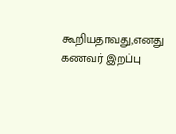கூறியதாவது,எனது கணவர் இறப்பு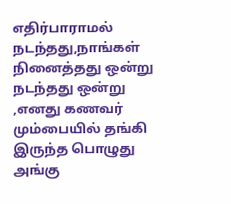எதிர்பாராமல் நடந்தது,நாங்கள் நினைத்தது ஒன்று நடந்தது ஒன்று ,எனது கணவர் மும்பையில் தங்கி இருந்த பொழுது அங்கு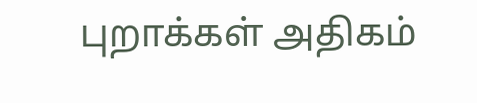புறாக்கள் அதிகம்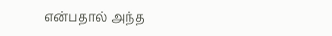என்பதால் அந்த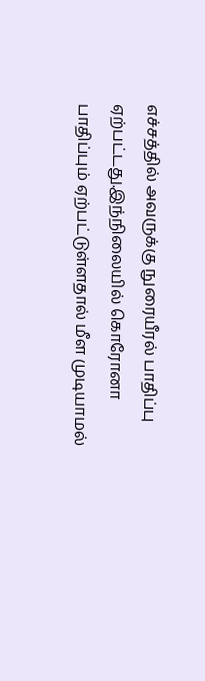எச்சத்தில் அவருக்கு நுரையீரல் பாதிப்பு ஏற்பட்டது.இந்நிலையில் கொரோனா பாதிப்பும் ஏற்பட்டுள்ளதால் மீள முடியாமல்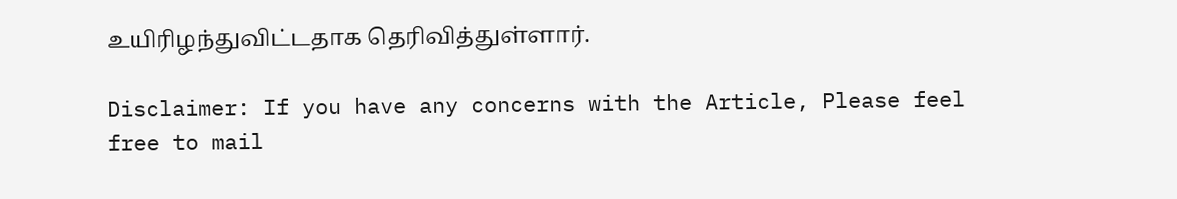உயிரிழந்துவிட்டதாக தெரிவித்துள்ளார்.

Disclaimer: If you have any concerns with the Article, Please feel free to mail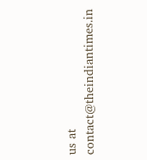us at contact@theindiantimes.in